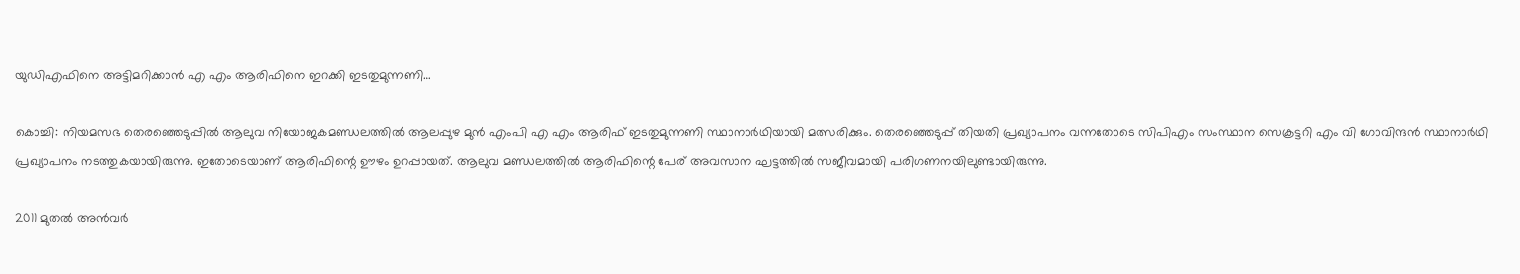യുഡിഎഫിനെ അട്ടിമറിക്കാന്‍ എ എം ആരിഫിനെ ഇറക്കി ഇടതുമുന്നണി…

കൊച്ചി: നിയമസഭ തെരഞ്ഞെടുപ്പില്‍ ആലുവ നിയോജകമണ്ഡലത്തില്‍ ആലപ്പുഴ മുന്‍ എംപി എ എം ആരിഫ് ഇടതുമുന്നണി സ്ഥാനാര്‍ഥിയായി മത്സരിക്കും. തെരഞ്ഞെടുപ്പ് തിയതി പ്രഖ്യാപനം വന്നതോടെ സിപിഎം സംസ്ഥാന സെക്രട്ടറി എം വി ഗോവിന്ദന്‍ സ്ഥാനാര്‍ഥി പ്രഖ്യാപനം നടത്തുകയായിരുന്നു. ഇതോടെയാണ് ആരിഫിന്റെ ഊഴം ഉറപ്പായത്. ആലുവ മണ്ഡലത്തില്‍ ആരിഫിന്റെ പേര് അവസാന ഘട്ടത്തില്‍ സജീവമായി പരിഗണനയിലുണ്ടായിരുന്നു.

2011 മുതല്‍ അന്‍വര്‍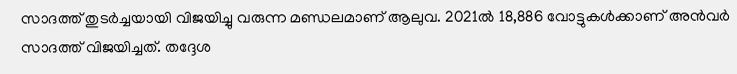സാദത്ത് തുടര്‍ച്ചയായി വിജയിച്ചു വരുന്ന മണ്ഡലമാണ് ആലുവ. 2021ല്‍ 18,886 വോട്ടുകള്‍ക്കാണ് അന്‍വര്‍ സാദത്ത് വിജയിച്ചത്. തദ്ദേശ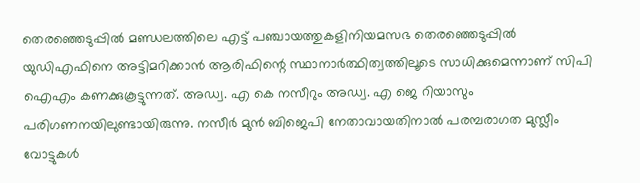തെരഞ്ഞെടുപ്പില്‍ മണ്ഡലത്തിലെ എട്ട് പഞ്ചായത്തുകളിനിയമസഭ തെരഞ്ഞെടുപ്പില്‍ യുഡിഎഫിനെ അട്ടിമറിക്കാന്‍ ആരിഫിന്റെ സ്ഥാനാര്‍ത്ഥിത്വത്തിലൂടെ സാധിക്കുമെന്നാണ് സിപി ഐഎം കണക്കുകൂട്ടുന്നത്. അഡ്വ. എ കെ നസീറും അഡ്വ. എ ജെ റിയാസും പരിഗണനയിലുണ്ടായിരുന്നു. നസീര്‍ മുന്‍ ബിജെപി നേതാവായതിനാല്‍ പരമ്പരാഗത മുസ്ലീം വോട്ടുകള്‍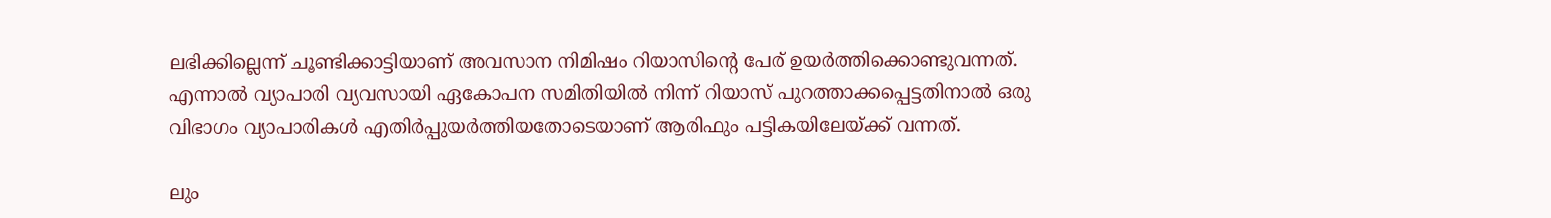ലഭിക്കില്ലെന്ന് ചൂണ്ടിക്കാട്ടിയാണ് അവസാന നിമിഷം റിയാസിന്റെ പേര് ഉയര്‍ത്തിക്കൊണ്ടുവന്നത്. എന്നാല്‍ വ്യാപാരി വ്യവസായി ഏകോപന സമിതിയില്‍ നിന്ന് റിയാസ് പുറത്താക്കപ്പെട്ടതിനാല്‍ ഒരു വിഭാഗം വ്യാപാരികള്‍ എതിര്‍പ്പുയര്‍ത്തിയതോടെയാണ് ആരിഫും പട്ടികയിലേയ്ക്ക് വന്നത്.

ലും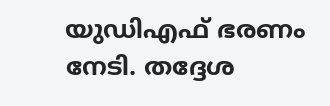യുഡിഎഫ് ഭരണം നേടി. തദ്ദേശ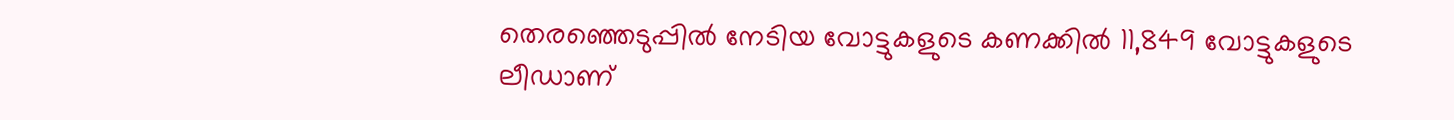തെരഞ്ഞെടുപ്പില്‍ നേടിയ വോട്ടുകളുടെ കണക്കില്‍ 11,849 വോട്ടുകളുടെ ലീഡാണ്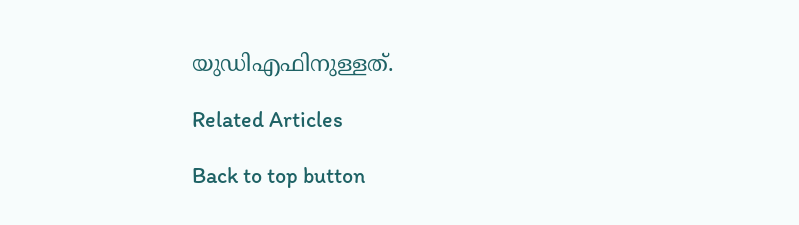യുഡിഎഫിനുള്ളത്.

Related Articles

Back to top button